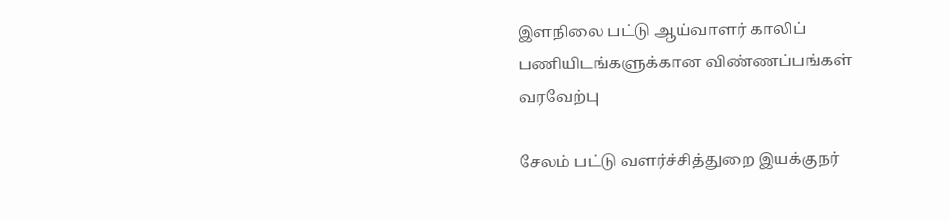இளநிலை பட்டு ஆய்வாளர் காலிப் பணியிடங்களுக்கான விண்ணப்பங்கள் வரவேற்பு

சேலம் பட்டு வளர்ச்சித்துறை இயக்குநர்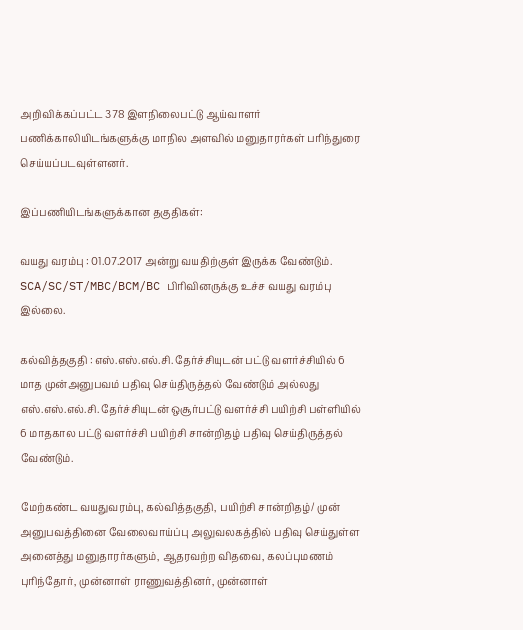அறிவிக்கப்பட்ட 378 இளநிலைபட்டு ஆய்வாளர் பணிக்காலியிடங்களுக்கு மாநில அளவில் மனுதாரர்கள் பரிந்துரை செய்யப்படவுள்ளனர்.

இப்பணியிடங்களுக்கான தகுதிகள்:

வயது வரம்பு : 01.07.2017 அன்று வயதிற்குள் இருக்க வேண்டும். SCA/SC/ST/MBC/BCM/BC பிரிவினருக்கு உச்ச வயது வரம்பு இல்லை.

கல்வித்தகுதி : எஸ்.எஸ்.எல்.சி. தேர்ச்சியுடன் பட்டு வளர்ச்சியில் 6 மாத முன்அனுபவம் பதிவு செய்திருத்தல் வேண்டும் அல்லது எஸ்.எஸ்.எல்.சி. தேர்ச்சியுடன் ஒசூர்பட்டு வளர்ச்சி பயிற்சி பள்ளியில் 6 மாதகால பட்டு வளர்ச்சி பயிற்சி சான்றிதழ் பதிவு செய்திருத்தல் வேண்டும்.

மேற்கண்ட வயதுவரம்பு, கல்வித்தகுதி, பயிற்சி சான்றிதழ்/ முன் அனுபவத்தினை வேலைவாய்ப்பு அலுவலகத்தில் பதிவு செய்துள்ள அனைத்து மனுதாரர்களும், ஆதரவற்ற விதவை, கலப்புமணம் புரிந்தோர், முன்னாள் ராணுவத்தினர், முன்னாள்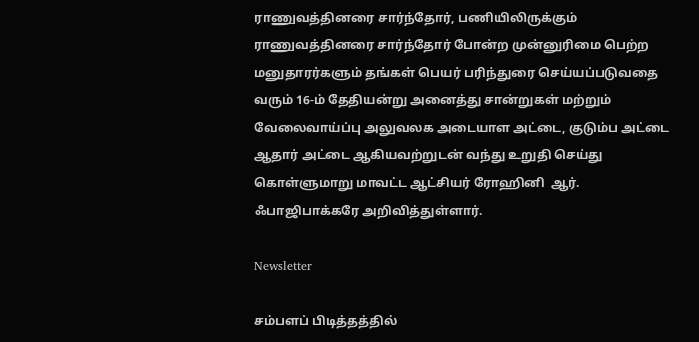ராணுவத்தினரை சார்ந்தோர், பணியிலிருக்கும் ராணுவத்தினரை சார்ந்தோர் போன்ற முன்னுரிமை பெற்ற மனுதாரர்களும் தங்கள் பெயர் பரிந்துரை செய்யப்படுவதை வரும் 16-ம் தேதியன்று அனைத்து சான்றுகள் மற்றும் வேலைவாய்ப்பு அலுவலக அடையாள அட்டை, குடும்ப அட்டை ஆதார் அட்டை ஆகியவற்றுடன் வந்து உறுதி செய்து கொள்ளுமாறு மாவட்ட ஆட்சியர் ரோஹினி  ஆர். ஃபாஜிபாக்கரே அறிவித்துள்ளார்.

Newsletter

சம்பளப் பிடித்தத்தில்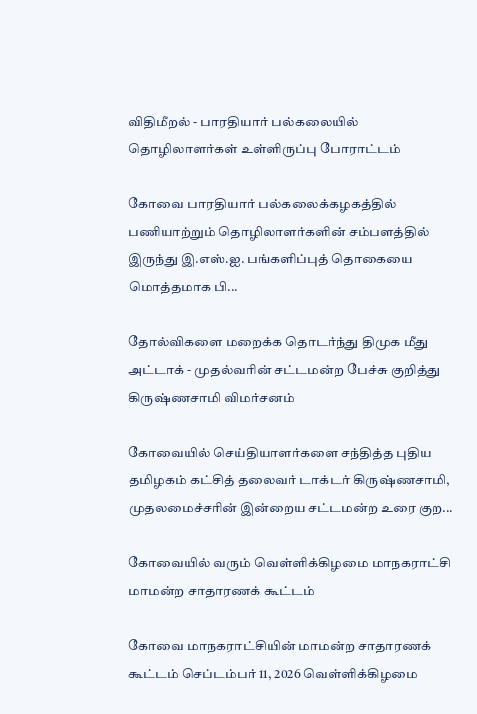விதிமீறல் - பாரதியார் பல்கலையில் தொழிலாளர்கள் உள்ளிருப்பு போராட்டம்

கோவை பாரதியார் பல்கலைக்கழகத்தில் பணியாற்றும் தொழிலாளர்களின் சம்பளத்தில் இருந்து இ.எஸ்.ஐ. பங்களிப்புத் தொகையை மொத்தமாக பி...

தோல்விகளை மறைக்க தொடர்ந்து திமுக மீது அட்டாக் - முதல்வரின் சட்டமன்ற பேச்சு குறித்து கிருஷ்ணசாமி விமர்சனம்

கோவையில் செய்தியாளர்களை சந்தித்த புதிய தமிழகம் கட்சித் தலைவர் டாக்டர் கிருஷ்ணசாமி, முதலமைச்சரின் இன்றைய சட்டமன்ற உரை குற...

கோவையில் வரும் வெள்ளிக்கிழமை மாநகராட்சி மாமன்ற சாதாரணக் கூட்டம்

கோவை மாநகராட்சியின் மாமன்ற சாதாரணக் கூட்டம் செப்டம்பர் 11, 2026 வெள்ளிக்கிழமை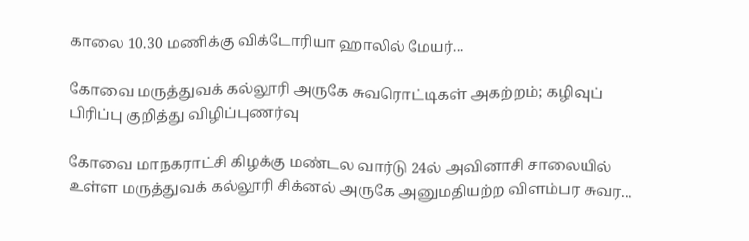காலை 10.30 மணிக்கு விக்டோரியா ஹாலில் மேயர்...

கோவை மருத்துவக் கல்லூரி அருகே சுவரொட்டிகள் அகற்றம்; கழிவுப் பிரிப்பு குறித்து விழிப்புணர்வு

கோவை மாநகராட்சி கிழக்கு மண்டல வார்டு 24ல் அவினாசி சாலையில் உள்ள மருத்துவக் கல்லூரி சிக்னல் அருகே அனுமதியற்ற விளம்பர சுவர...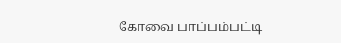கோவை பாப்பம்பட்டி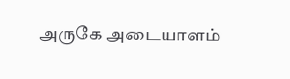அருகே அடையாளம்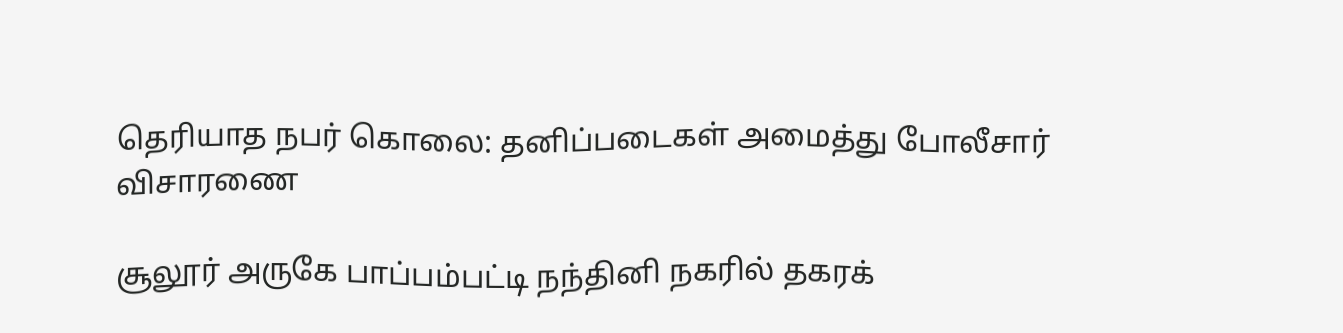தெரியாத நபர் கொலை: தனிப்படைகள் அமைத்து போலீசார் விசாரணை

சூலூர் அருகே பாப்பம்பட்டி நந்தினி நகரில் தகரக்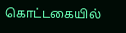கொட்டகையில்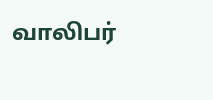வாலிபர்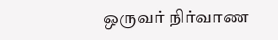ஒருவர் நிர்வாண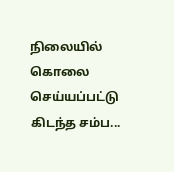நிலையில் கொலை செய்யப்பட்டு கிடந்த சம்ப...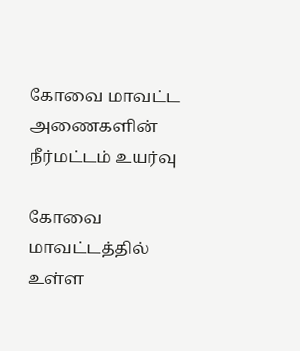கோவை மாவட்ட அணைகளின் நீர்மட்டம் உயர்வு

கோவை மாவட்டத்தில் உள்ள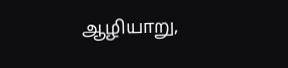ஆழியாறு,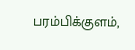பரம்பிக்குளம்,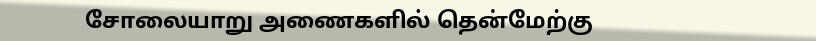சோலையாறு அணைகளில் தென்மேற்கு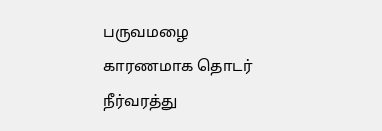பருவமழை காரணமாக தொடர் நீர்வரத்து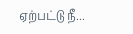ஏற்பட்டு நீ...